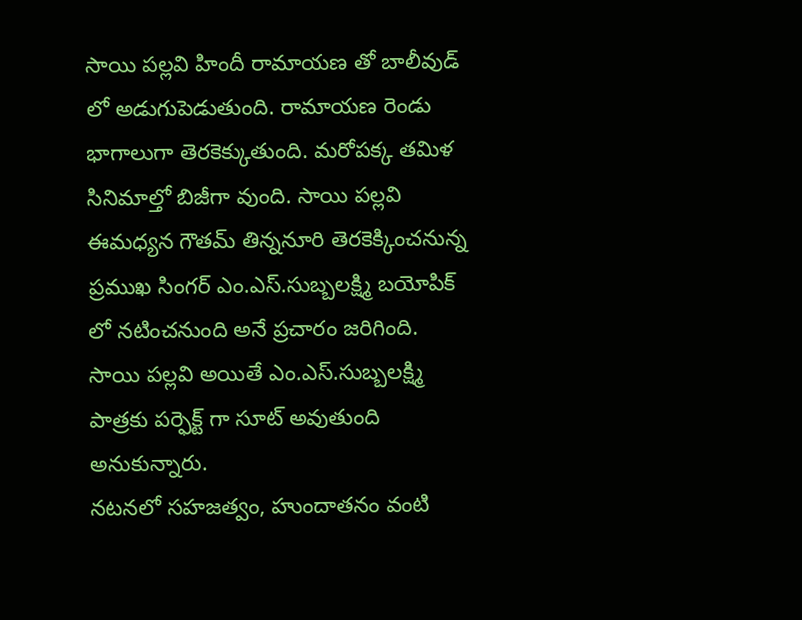సాయి పల్లవి హిందీ రామాయణ తో బాలీవుడ్ లో అడుగుపెడుతుంది. రామాయణ రెండు భాగాలుగా తెరకెక్కుతుంది. మరోపక్క తమిళ సినిమాల్తో బిజీగా వుంది. సాయి పల్లవి ఈమధ్యన గౌతమ్ తిన్ననూరి తెరకెక్కించనున్న ప్రముఖ సింగర్ ఎం.ఎస్.సుబ్బలక్ష్మి బయోపిక్ లో నటించనుంది అనే ప్రచారం జరిగింది. సాయి పల్లవి అయితే ఎం.ఎస్.సుబ్బలక్ష్మి పాత్రకు పర్ఫెక్ట్ గా సూట్ అవుతుంది అనుకున్నారు.
నటనలో సహజత్వం, హుందాతనం వంటి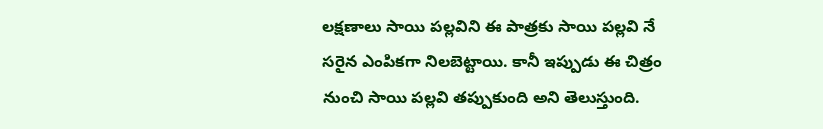లక్షణాలు సాయి పల్లవిని ఈ పాత్రకు సాయి పల్లవి నే సరైన ఎంపికగా నిలబెట్టాయి. కానీ ఇప్పుడు ఈ చిత్రం నుంచి సాయి పల్లవి తప్పుకుంది అని తెలుస్తుంది.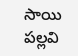సాయి పల్లవి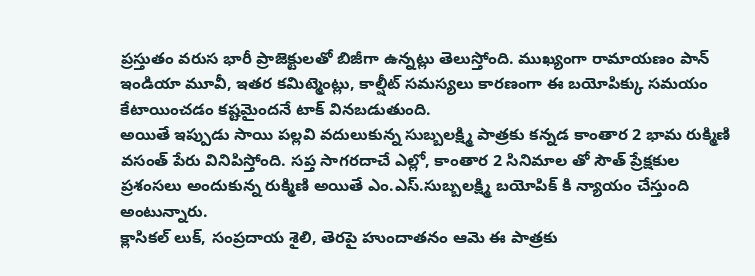ప్రస్తుతం వరుస భారీ ప్రాజెక్టులతో బిజీగా ఉన్నట్లు తెలుస్తోంది. ముఖ్యంగా రామాయణం పాన్ ఇండియా మూవీ, ఇతర కమిట్మెంట్లు, కాల్షీట్ సమస్యలు కారణంగా ఈ బయోపిక్కు సమయం కేటాయించడం కష్టమైందనే టాక్ వినబడుతుంది.
అయితే ఇప్పుడు సాయి పల్లవి వదులుకున్న సుబ్బలక్ష్మి పాత్రకు కన్నడ కాంతార 2 భామ రుక్మిణి వసంత్ పేరు వినిపిస్తోంది. సప్త సాగరదాచే ఎల్లో, కాంతార 2 సినిమాల తో సౌత్ ప్రేక్షకుల ప్రశంసలు అందుకున్న రుక్మిణి అయితే ఎం.ఎస్.సుబ్బలక్ష్మి బయోపిక్ కి న్యాయం చేస్తుంది అంటున్నారు.
క్లాసికల్ లుక్, సంప్రదాయ శైలి, తెరపై హుందాతనం ఆమె ఈ పాత్రకు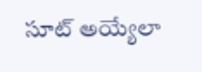సూట్ అయ్యేలా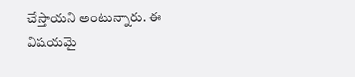చేస్తాయని అంటున్నారు. ఈ విషయమై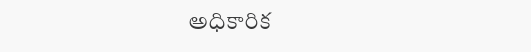అధికారిక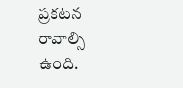ప్రకటన రావాల్సి ఉంది.